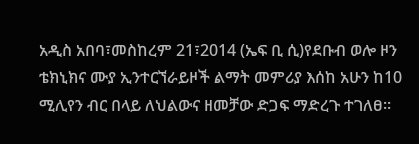አዲስ አበባ፣መስከረም 21፣2014 (ኤፍ ቢ ሲ)የደቡብ ወሎ ዞን ቴክኒክና ሙያ ኢንተርኘራይዞች ልማት መምሪያ እሰከ አሁን ከ10 ሚሊየን ብር በላይ ለህልውና ዘመቻው ድጋፍ ማድረጉ ተገለፀ፡፡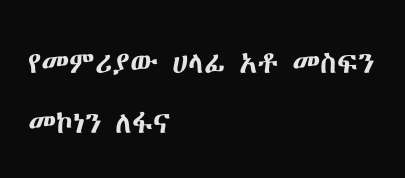የመምሪያው ሀላፊ አቶ መስፍን መኮነን ለፋና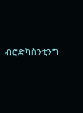ብሮድካስንቲንግ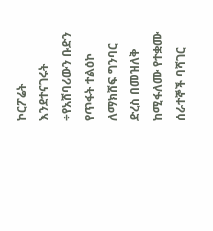ኮርፖሬት እንደተናገሩት ÷የአሸባሪውን ቡድን የጥፋት ተልዕኮ ለማክሸፍ ግንባር ድረስ በመዝለቅ ከሚፋለሙ የተቋሙ ሰራተኞች ባሻገር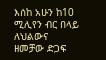እሰከ አሁን ከ10 ሚሊየን ብር በላይ ለህልውና ዘመቻው ድጋፍ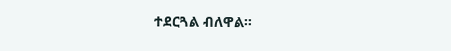ተደርጓል ብለዋል።